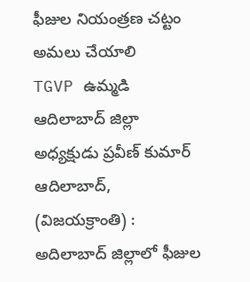ఫీజుల నియంత్రణ చట్టం అమలు చేయాలి
TGVP ఉమ్మడి ఆదిలాబాద్ జిల్లా అధ్యక్షుడు ప్రవీణ్ కుమార్
ఆదిలాబాద్, (విజయక్రాంతి) : అదిలాబాద్ జిల్లాలో ఫీజుల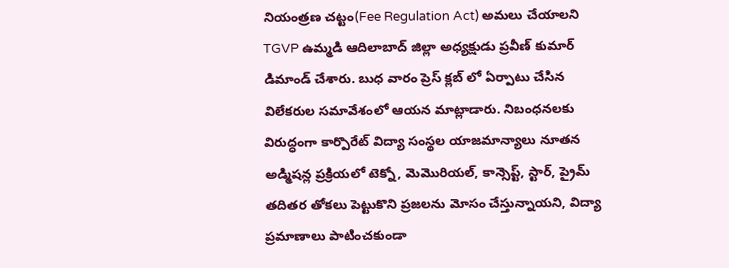నియంత్రణ చట్టం(Fee Regulation Act) అమలు చేయాలని TGVP ఉమ్మడి ఆదిలాబాద్ జిల్లా అధ్యక్షుడు ప్రవీణ్ కుమార్ డిమాండ్ చేశారు. బుధ వారం ప్రెస్ క్లబ్ లో ఏర్పాటు చేసిన విలేకరుల సమావేశంలో ఆయన మాట్లాడారు. నిబంధనలకు విరుద్ధంగా కార్పొరేట్ విద్యా సంస్థల యాజమాన్యాలు నూతన అడ్మిషన్ల ప్రక్రియలో టెక్నో, మెమొరియల్, కాన్సెప్ట్, స్టార్, ప్రైమ్ తదితర తోకలు పెట్టుకొని ప్రజలను మోసం చేస్తున్నాయని, విద్యా ప్రమాణాలు పాటించకుండా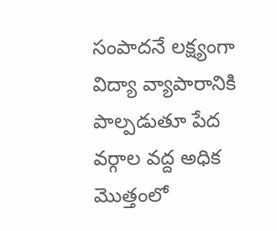సంపాదనే లక్ష్యంగా విద్యా వ్యాపారానికి పాల్పడుతూ పేద వర్గాల వద్ద అధిక మొత్తంలో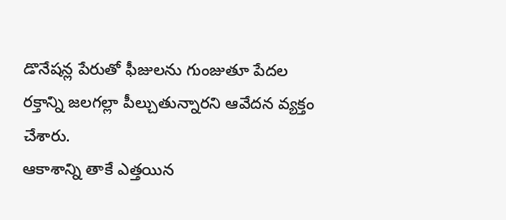డొనేషన్ల పేరుతో ఫీజులను గుంజుతూ పేదల రక్తాన్ని జలగల్లా పీల్చుతున్నారని ఆవేదన వ్యక్తం చేశారు.
ఆకాశాన్ని తాకే ఎత్తయిన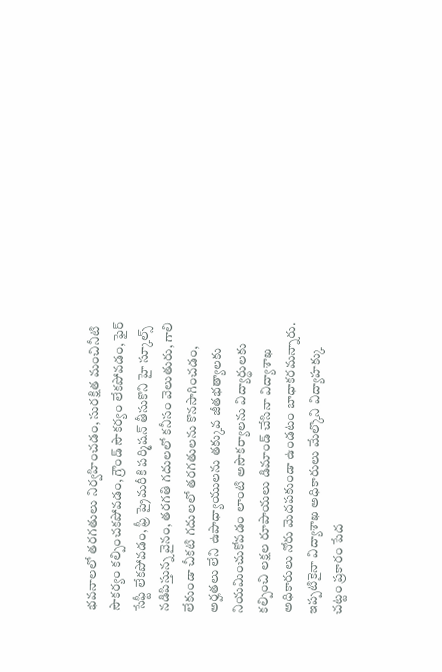భవనాలలో తరగతులు నిర్వహించడం, సురక్షిత మంచినీటి సౌకర్యం కల్పించకపోవడం, గ్రౌండ్ సౌకర్యం లేకపోవడం, ఫైర్ సేఫ్టీ లేకపోవడం, ఫ్రీ ప్రైమరీకి పర్మిషన్ తీసుకొని హై స్కూల్స్ నడిపిస్తున్న వైనం, తరగతి గదులలో కనీసం వెలుతురు, గాలి లేకుండా చీకటి గదులలో తరగతులను కొనసాగించడం, అర్హతలు లేని ఉపాధ్యాయులను తక్కువ జీతభత్యాలకు నియమించుకోవడం లాంటి అసౌకర్యాలను విద్యార్థులకు కల్పించి లక్షల రూపాయలు డిమాండ్ చేసినా విద్యాశాఖ అధికారులు నోరు మెదపకుండా ఉండటం బాధాకరమన్నారు. ఇప్పటికైనా విద్యాశాఖ అధికారులు మేల్కొని విద్యాహక్కు చట్టం ప్రకారం పేద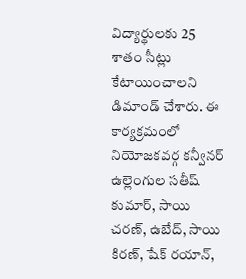విద్యార్థులకు 25 శాతం సీట్లు కేటాయించాలని డిమాండ్ చేశారు. ఈ కార్యక్రమంలో నియోజకవర్గ కన్వీనర్ ఉల్లెంగుల సతీష్ కుమార్, సాయి చరణ్, ఉబేద్, సాయి కిరణ్, షేక్ రయాన్,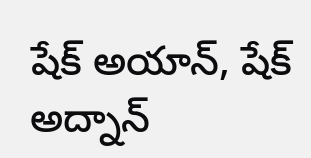షేక్ అయాన్, షేక్ అద్నాన్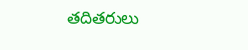తదితరులు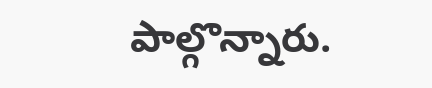పాల్గొన్నారు.